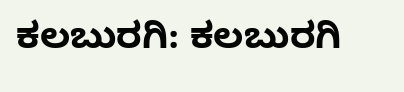ಕಲಬುರಗಿ: ಕಲಬುರಗಿ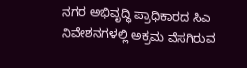ನಗರ ಅಭಿವೃದ್ಧಿ ಪ್ರಾಧಿಕಾರದ ಸಿಎ ನಿವೇಶನಗಳಲ್ಲಿ ಅಕ್ರಮ ವೆಸಗಿರುವ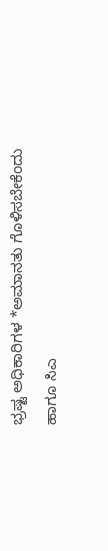ಭ್ರಷ್ಟ ಅಧಿಕಾರಿಗಳ *ಅಮಾನತು ಗೊಳಿಸಬೇಕೆಂದು ಹಾಗೂ ಸಿಎ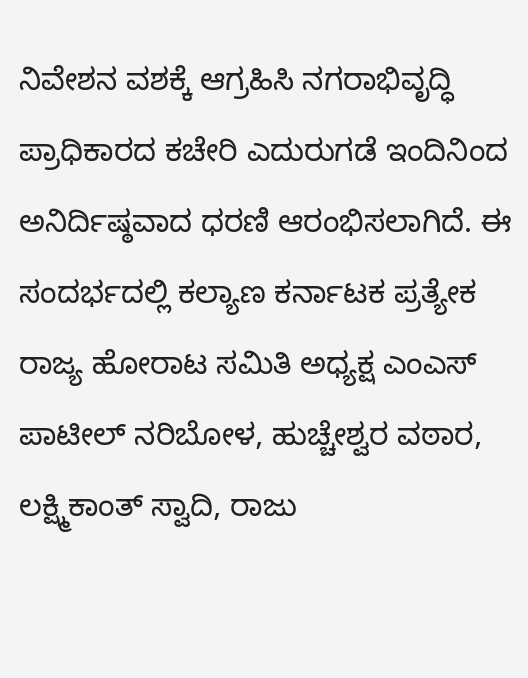ನಿವೇಶನ ವಶಕ್ಕೆ ಆಗ್ರಹಿಸಿ ನಗರಾಭಿವೃದ್ಧಿ ಪ್ರಾಧಿಕಾರದ ಕಚೇರಿ ಎದುರುಗಡೆ ಇಂದಿನಿಂದ ಅನಿರ್ದಿಷ್ಠವಾದ ಧರಣಿ ಆರಂಭಿಸಲಾಗಿದೆ. ಈ ಸಂದರ್ಭದಲ್ಲಿ ಕಲ್ಯಾಣ ಕರ್ನಾಟಕ ಪ್ರತ್ಯೇಕ ರಾಜ್ಯ ಹೋರಾಟ ಸಮಿತಿ ಅಧ್ಯಕ್ಷ ಎಂಎಸ್ ಪಾಟೀಲ್ ನರಿಬೋಳ, ಹುಚ್ಚೇಶ್ವರ ವಠಾರ, ಲಕ್ಷ್ಮಿಕಾಂತ್ ಸ್ವಾದಿ, ರಾಜು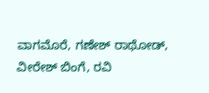ವಾಗಮೊರೆ, ಗಣೇಶ್ ರಾಥೋಡ್, ವೀರೇಶ್ ಬಿಂಗೆ, ರವಿ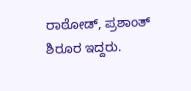ರಾಠೋಡ್, ಪ್ರಶಾಂತ್ ಶಿರೂರ ಇದ್ದರು.